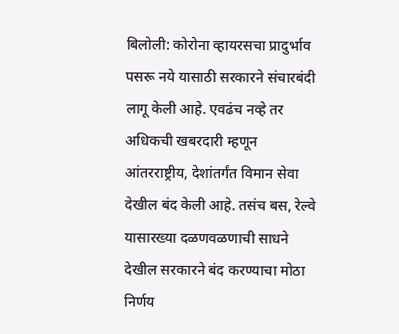बिलोली: कोरोना व्हायरसचा प्रादुर्भाव पसरू नये यासाठी सरकारने संचारबंदी लागू केली आहे. एवढंच नव्हे तर अधिकची खबरदारी म्हणून आंतरराष्ट्रीय, देशांतर्गंत विमान सेवा देखील बंद केली आहे. तसंच बस, रेल्वे यासारख्या दळणवळणाची साधने देखील सरकारने बंद करण्याचा मोठा निर्णय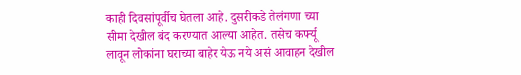काही दिवसांपूर्वीच घेतला आहे. दुसरीकडे तेलंगणा च्या सीमा देखील बंद करण्यात आल्या आहेत. तसेच कर्फ्यू लावून लोकांना घराच्या बाहेर येऊ नये असं आवाहन देखील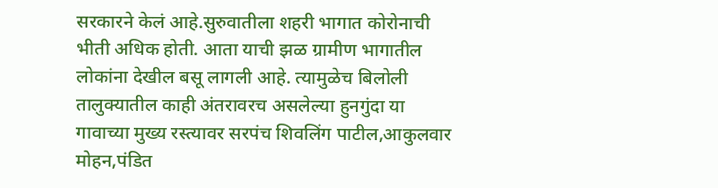सरकारने केलं आहे.सुरुवातीला शहरी भागात कोरोनाची भीती अधिक होती. आता याची झळ ग्रामीण भागातील लोकांना देखील बसू लागली आहे. त्यामुळेच बिलोली तालुक्यातील काही अंतरावरच असलेल्या हुनगुंदा या गावाच्या मुख्य रस्त्यावर सरपंच शिवलिंग पाटील,आकुलवार मोहन,पंडित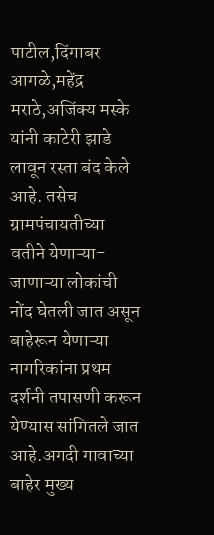पाटील,दिंगाबर आगळे,महेंद्र मराठे,अजिंक्य मस्के यांनी काटेरी झाडे लावून रस्ता बंद केले आहे. तसेच ग्रामपंचायतीच्या वतीने येणाऱ्या-जाणाऱ्या लोकांची नोंद घेतली जात असून बाहेरून येणाऱ्या नागरिकांना प्रथम दर्शनी तपासणी करून येण्यास सांगितले जात आहे.अगदी गावाच्या बाहेर मुख्य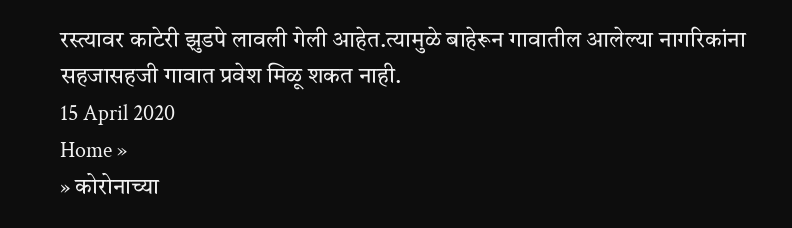रस्त्यावर काटेरी झुडपे लावली गेली आहेत.त्यामुळे बाहेरून गावातील आलेल्या नागरिकांना सहजासहजी गावात प्रवेश मिळू शकत नाही.
15 April 2020
Home »
» कोरोनाच्या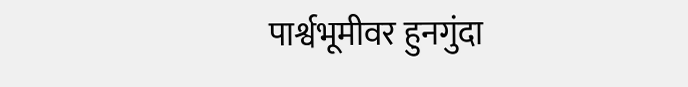पार्श्वभूमीवर हुनगुंदा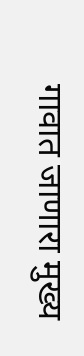गावात जाणारा मुख्य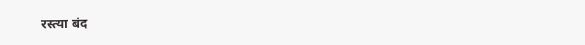रस्त्या बंद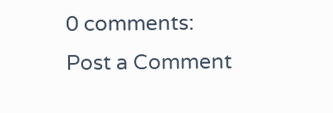0 comments:
Post a Comment